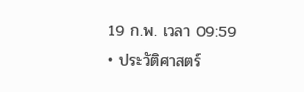19 ก.พ. เวลา 09:59 • ประวัติศาสตร์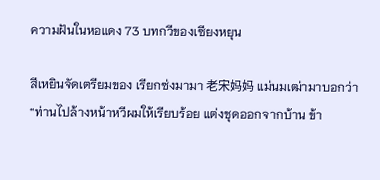ความฝันในหอแดง 73 บทกวีของเซียงหยุน

สีเหยินจัดเตรียมของ เรียกซ่งมามา 老宋妈妈 แม่นมเฒ่ามาบอกว่า
“ท่านไปล้างหน้าหวีผมให้เรียบร้อย แต่งชุดออกจากบ้าน ข้า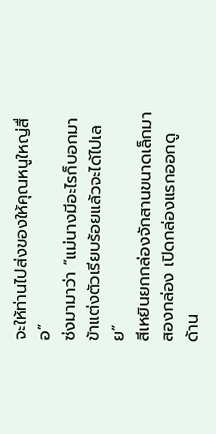จะให้ท่านไปส่งของให้คุณหนูใหญ่สื่อ”
ซ่งมามาว่า “แม่นางมีอะไรก็บอกมา ข้าแต่งตัวเรียบร้อยแล้วจะได้ไปเลย”
สีเหยินยกกล่องจักสานขนาดเล็กมาสองกล่อง เปิดกล่องแรกออกดู ด้าน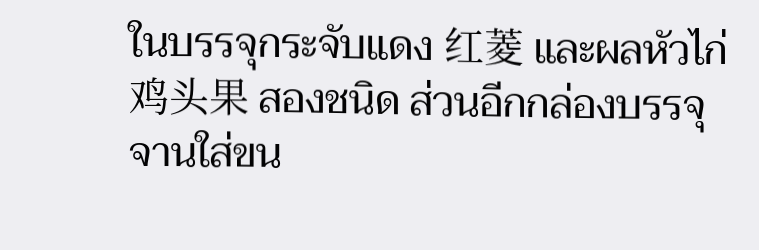ในบรรจุกระจับแดง 红菱 และผลหัวไก่ 鸡头果 สองชนิด ส่วนอีกกล่องบรรจุจานใส่ขน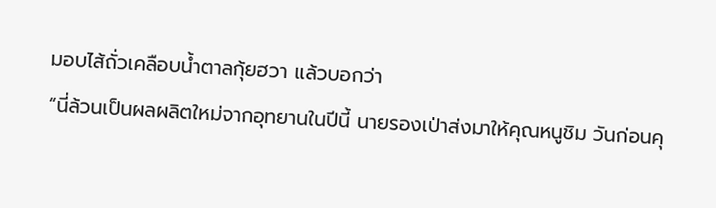มอบไส้ถั่วเคลือบน้ำตาลกุ้ยฮวา แล้วบอกว่า
“นี่ล้วนเป็นผลผลิตใหม่จากอุทยานในปีนี้ นายรองเป่าส่งมาให้คุณหนูชิม วันก่อนคุ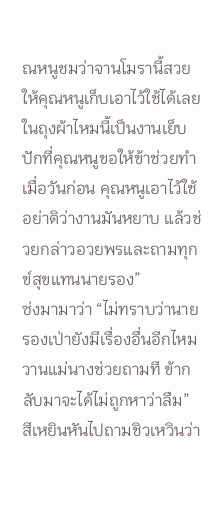ณหนูชมว่าจานโมรานี้สวย ให้คุณหนูเก็บเอาไว้ใช้ได้เลย ในถุงผ้าไหมนี้เป็นงานเย็บปักที่คุณหนูขอให้ข้าช่วยทำเมื่อวันก่อน คุณหนูเอาไว้ใช้อย่าติว่างานมันหยาบ แล้วช่วยกล่าวอวยพรและถามทุกข์สุขแทนนายรอง”
ซ่งมามาว่า “ไม่ทราบว่านายรองเป่ายังมีเรื่องอื่นอีกไหม วานแม่นางช่วยถามที ข้ากลับมาจะได้ไม่ถูกหาว่าลืม”
สีเหยินหันไปถามชิวเหวินว่า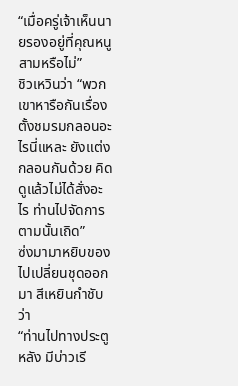“เมื่อครู่เจ้าเห็นนายรองอยู่ที่คุณหนูสามหรือไม่”
ชิวเหวินว่า “พวกเขาหารือกันเรื่องตั้งชมรมกลอนอะไรนี่แหละ ยังแต่งกลอนกันด้วย คิดดูแล้วไม่ได้สั่งอะไร ท่านไปจัดการตามนั้นเถิด”
ซ่งมามาหยิบของ ไปเปลี่ยนชุดออกมา สีเหยินกำชับว่า
“ท่านไปทางประตูหลัง มีบ่าวเรี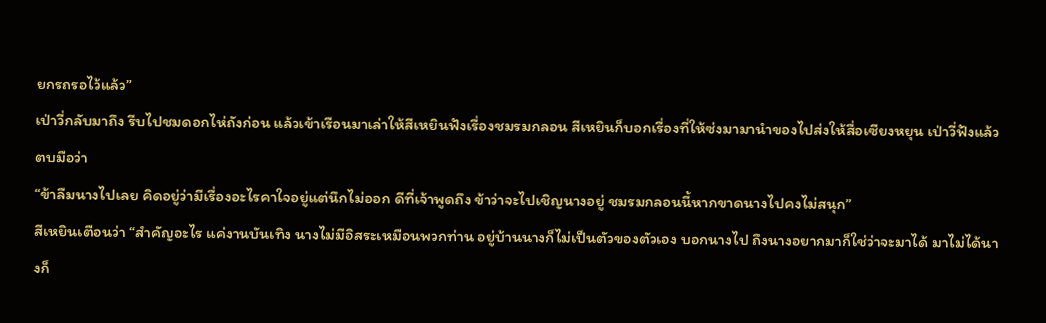ยกรถรอไว้แล้ว”
เป่าวี่กลับมาถึง รีบไปชมดอกไห่ถังก่อน แล้วเข้าเรือนมาเล่าให้สีเหยินฟังเรื่องชมรมกลอน สีเหยินก็บอกเรื่องที่ให้ซ่งมามานำของไปส่งให้สื่อเซียงหยุน เป่าวี่ฟังแล้วตบมือว่า
“ข้าลืมนางไปเลย คิดอยู่ว่ามีเรื่องอะไรคาใจอยู่แต่นึกไม่ออก ดีที่เจ้าพูดถึง ข้าว่าจะไปเชิญนางอยู่ ชมรมกลอนนี้หากขาดนางไปคงไม่สนุก”
สีเหยินเตือนว่า “สำคัญอะไร แค่งานบันเทิง นางไม่มีอิสระเหมือนพวกท่าน อยู่บ้านนางก็ไม่เป็นตัวของตัวเอง บอกนางไป ถึงนางอยากมาก็ใช่ว่าจะมาได้ มาไม่ได้นางก็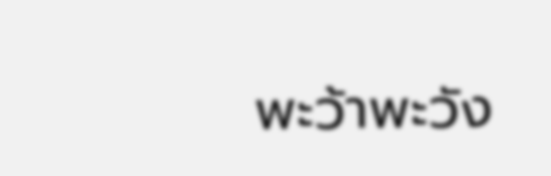พะว้าพะวัง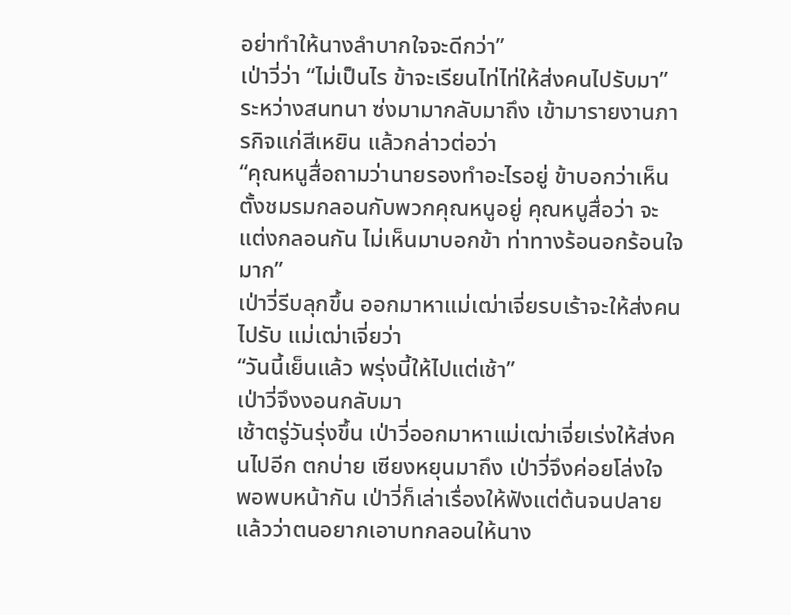อย่าทำให้นางลำบากใจจะดีกว่า”
เป่าวี่ว่า “ไม่เป็นไร ข้าจะเรียนไท่ไท่ให้ส่งคนไปรับมา”
ระหว่างสนทนา ซ่งมามากลับมาถึง เข้ามารายงานภารกิจแก่สีเหยิน แล้วกล่าวต่อว่า
“คุณหนูสื่อถามว่านายรองทำอะไรอยู่ ข้าบอกว่าเห็นตั้งชมรมกลอนกับพวกคุณหนูอยู่ คุณหนูสื่อว่า จะแต่งกลอนกัน ไม่เห็นมาบอกข้า ท่าทางร้อนอกร้อนใจมาก”
เป่าวี่รีบลุกขึ้น ออกมาหาแม่เฒ่าเจี่ยรบเร้าจะให้ส่งคนไปรับ แม่เฒ่าเจี่ยว่า
“วันนี้เย็นแล้ว พรุ่งนี้ให้ไปแต่เช้า”
เป่าวี่จึงงอนกลับมา
เช้าตรู่วันรุ่งขึ้น เป่าวี่ออกมาหาแม่เฒ่าเจี่ยเร่งให้ส่งคนไปอีก ตกบ่าย เซียงหยุนมาถึง เป่าวี่จึงค่อยโล่งใจ พอพบหน้ากัน เป่าวี่ก็เล่าเรื่องให้ฟังแต่ต้นจนปลาย แล้วว่าตนอยากเอาบทกลอนให้นาง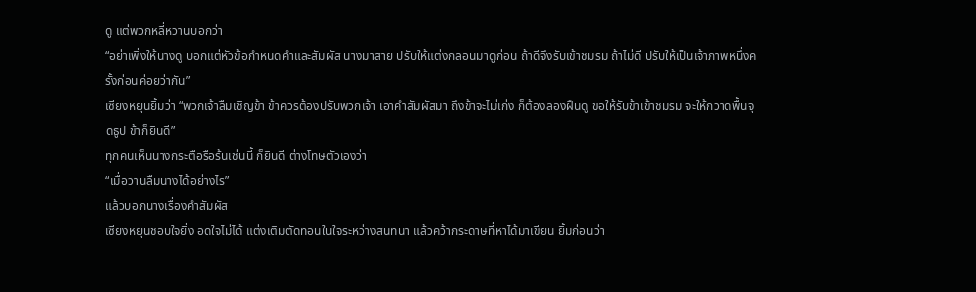ดู แต่พวกหลี่หวานบอกว่า
“อย่าเพิ่งให้นางดู บอกแต่หัวข้อกำหนดคำและสัมผัส นางมาสาย ปรับให้แต่งกลอนมาดูก่อน ถ้าดีจึงรับเข้าชมรม ถ้าไม่ดี ปรับให้เป็นเจ้าภาพหนึ่งครั้งก่อนค่อยว่ากัน”
เซียงหยุนยิ้มว่า “พวกเจ้าลืมเชิญข้า ข้าควรต้องปรับพวกเจ้า เอาคำสัมผัสมา ถึงข้าจะไม่เก่ง ก็ต้องลองฝืนดู ขอให้รับข้าเข้าชมรม จะให้กวาดพื้นจุดธูป ข้าก็ยินดี”
ทุกคนเห็นนางกระตือรือร้นเช่นนี้ ก็ยินดี ต่างโทษตัวเองว่า
“เมื่อวานลืมนางได้อย่างไร”
แล้วบอกนางเรื่องคำสัมผัส
เซียงหยุนชอบใจยิ่ง อดใจไม่ได้ แต่งเติมตัดทอนในใจระหว่างสนทนา แล้วคว้ากระดาษที่หาได้มาเขียน ยิ้มก่อนว่า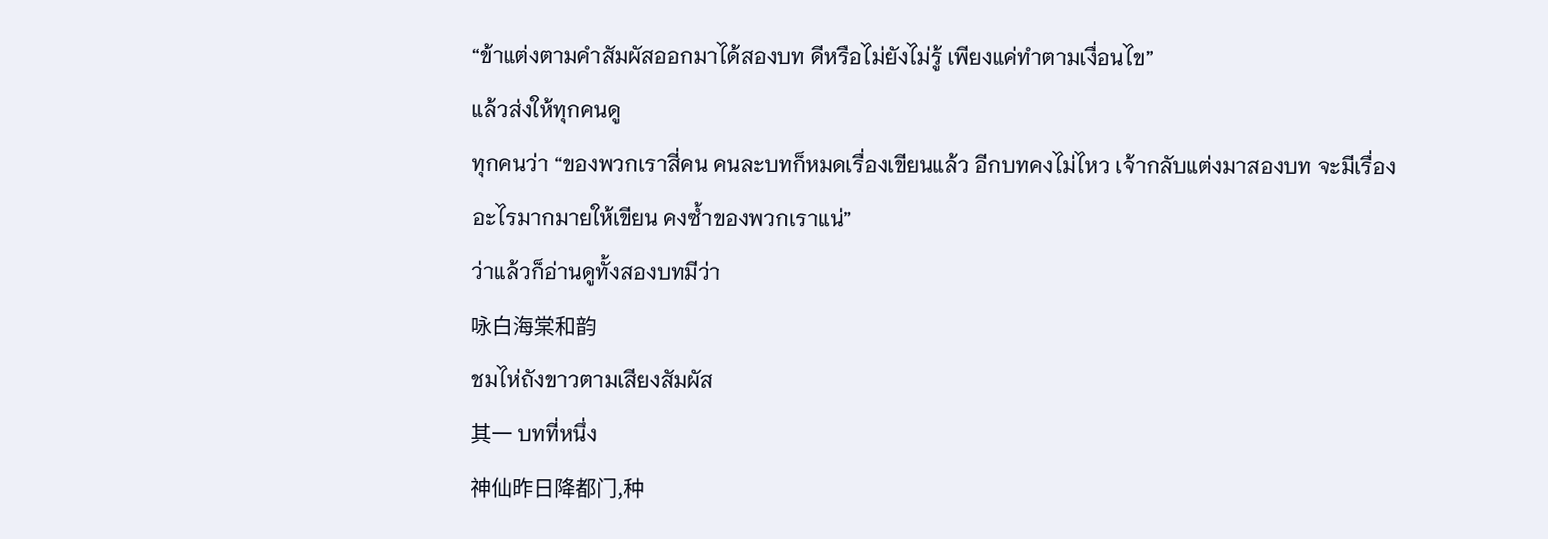“ข้าแต่งตามคำสัมผัสออกมาได้สองบท ดีหรือไม่ยังไม่รู้ เพียงแค่ทำตามเงื่อนไข”
แล้วส่งให้ทุกคนดู
ทุกคนว่า “ของพวกเราสี่คน คนละบทก็หมดเรื่องเขียนแล้ว อีกบทคงไม่ไหว เจ้ากลับแต่งมาสองบท จะมีเรื่องอะไรมากมายให้เขียน คงซ้ำของพวกเราแน่”
ว่าแล้วก็อ่านดูทั้งสองบทมีว่า
咏白海棠和韵
ชมไห่ถังขาวตามเสียงสัมผัส
其一 บทที่หนึ่ง
神仙昨日降都门,种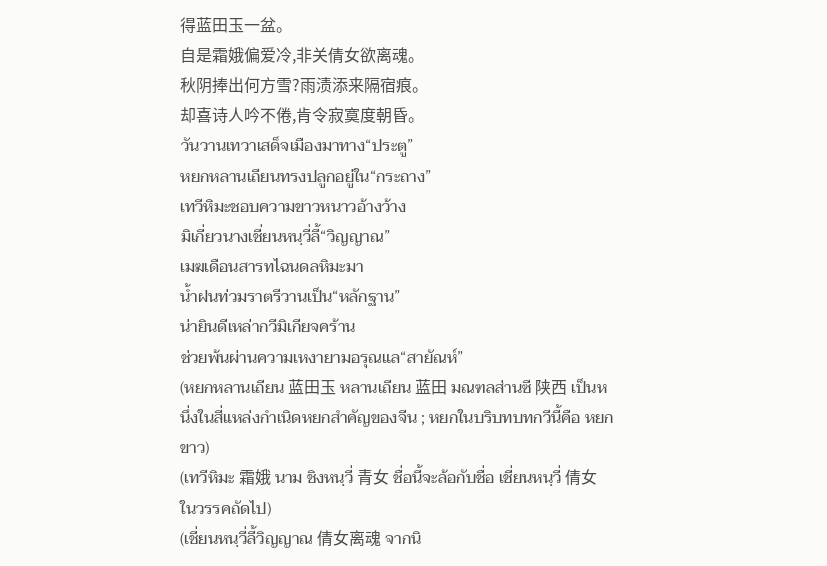得蓝田玉一盆。
自是霜娥偏爱冷,非关倩女欲离魂。
秋阴捧出何方雪?雨渍添来隔宿痕。
却喜诗人吟不倦,肯令寂寞度朝昏。
วันวานเทวาเสด็จเมืองมาทาง“ประตู”
หยกหลานเถียนทรงปลูกอยู่ใน“กระถาง”
เทวีหิมะชอบความขาวหนาวอ้างว้าง
มิเกี่ยวนางเชี่ยนหนฺวี่ลี้“วิญญาณ”
เมฆเดือนสารทไฉนดลหิมะมา
น้ำฝนท่วมราตรีวานเป็น“หลักฐาน”
น่ายินดีเหล่ากวีมิเกียจคร้าน
ช่วยพ้นผ่านความเหงายามอรุณแล“สายัณห์”
(หยกหลานเถียน 蓝田玉 หลานเถียน 蓝田 มณฑลส่านซี 陕西 เป็นหนึ่งในสี่แหล่งกำเนิดหยกสำคัญของจีน ; หยกในบริบทบทกวีนี้คือ หยกขาว)
(เทวีหิมะ 霜娥 นาม ชิงหนฺวี่ 青女 ชื่อนี้จะล้อกับชื่อ เชี่ยนหนฺวี่ 倩女 ในวรรคถัดไป)
(เชี่ยนหนฺวี่ลี้วิญญาณ 倩女离魂 จากนิ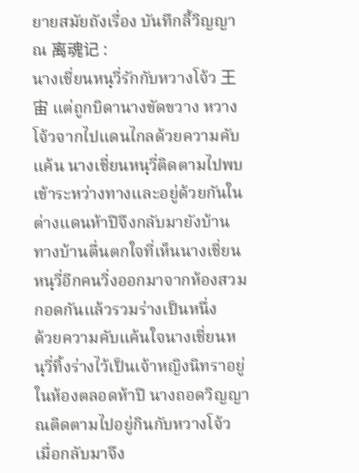ยายสมัยถังเรื่อง บันทึกลี้วิญญาณ 离魂记 :
นางเชี่ยนหนฺวี่รักกับหวางโจ้ว 王宙 แต่ถูกบิดานางขัดขวาง หวางโจ้วจากไปแดนไกลด้วยความคับแค้น นางเชี่ยนหนฺวี่ติดตามไปพบเข้าระหว่างทางและอยู่ด้วยกันในต่างแดนห้าปีจึงกลับมายังบ้าน ทางบ้านตื่นตกใจที่เห็นนางเชี่ยนหนฺวี่อีกคนวิ่งออกมาจากห้องสวมกอดกันแล้วรวมร่างเป็นหนึ่ง
ด้วยความคับแค้นใจนางเชี่ยนหนฺวี่ทิ้งร่างไว้เป็นเจ้าหญิงนิทราอยู่ในห้องตลอดห้าปี นางถอดวิญญาณติดตามไปอยู่กินกับหวางโจ้ว เมื่อกลับมาจึง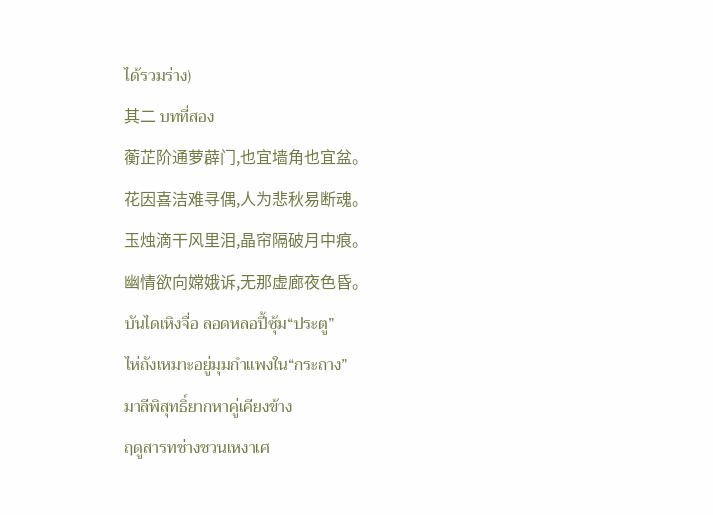ได้รวมร่าง)
其二 บทที่สอง
蘅芷阶通萝薜门,也宜墙角也宜盆。
花因喜洁难寻偶,人为悲秋易断魂。
玉烛滴干风里泪,晶帘隔破月中痕。
幽情欲向嫦娥诉,无那虚廊夜色昏。
บันไดเหิงจื่อ ลอดหลอปี้ซุ้ม“ประตู”
ไห่ถังเหมาะอยู่มุมกำแพงใน“กระถาง”
มาลีพิสุทธิ์ยากหาคู่เคียงข้าง
ฤดูสารทช่างชวนเหงาเศ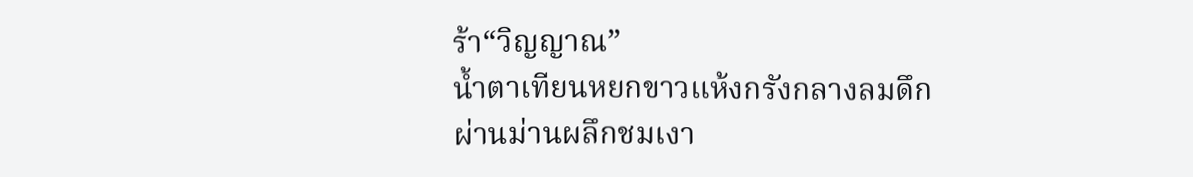ร้า“วิญญาณ”
น้ำตาเทียนหยกขาวแห้งกรังกลางลมดึก
ผ่านม่านผลึกชมเงา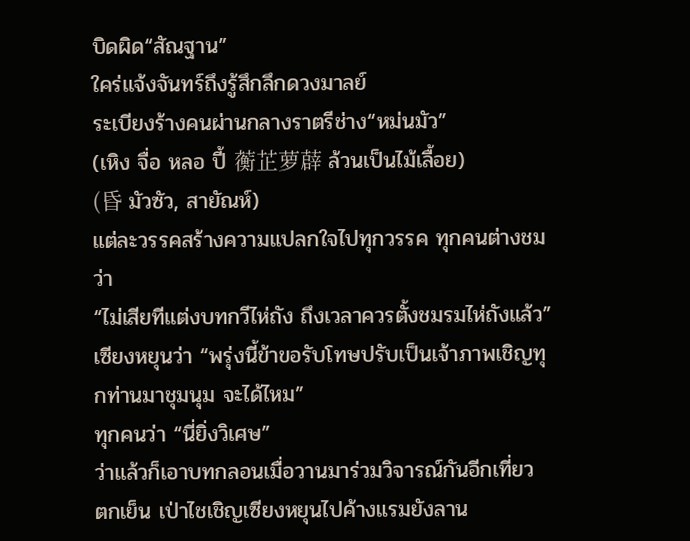บิดผิด“สัณฐาน”
ใคร่แจ้งจันทร์ถึงรู้สึกลึกดวงมาลย์
ระเบียงร้างคนผ่านกลางราตรีช่าง“หม่นมัว”
(เหิง จื่อ หลอ ปี้ 蘅芷萝薜 ล้วนเป็นไม้เลื้อย)
(昏 มัวซัว, สายัณห์)
แต่ละวรรคสร้างความแปลกใจไปทุกวรรค ทุกคนต่างชมว่า
“ไม่เสียทีแต่งบทกวีไห่ถัง ถึงเวลาควรตั้งชมรมไห่ถังแล้ว”
เซียงหยุนว่า “พรุ่งนี้ข้าขอรับโทษปรับเป็นเจ้าภาพเชิญทุกท่านมาชุมนุม จะได้ไหม”
ทุกคนว่า “นี่ยิ่งวิเศษ”
ว่าแล้วก็เอาบทกลอนเมื่อวานมาร่วมวิจารณ์กันอีกเที่ยว
ตกเย็น เป่าไชเชิญเซียงหยุนไปค้างแรมยังลาน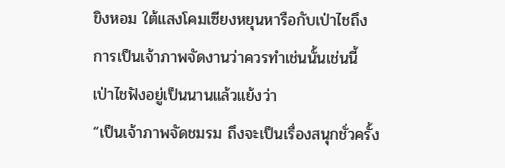ขิงหอม ใต้แสงโคมเซียงหยุนหารือกับเป่าไชถึงการเป็นเจ้าภาพจัดงานว่าควรทำเช่นนั้นเช่นนี้ เป่าไชฟังอยู่เป็นนานแล้วแย้งว่า
“เป็นเจ้าภาพจัดชมรม ถึงจะเป็นเรื่องสนุกชั่วครั้ง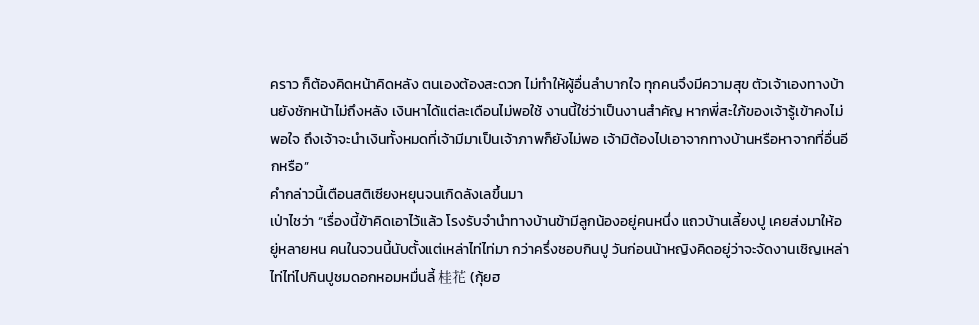คราว ก็ต้องคิดหน้าคิดหลัง ตนเองต้องสะดวก ไม่ทำให้ผู้อื่นลำบากใจ ทุกคนจึงมีความสุข ตัวเจ้าเองทางบ้านยังชักหน้าไม่ถึงหลัง เงินหาได้แต่ละเดือนไม่พอใช้ งานนี้ใช่ว่าเป็นงานสำคัญ หากพี่สะใภ้ของเจ้ารู้เข้าคงไม่พอใจ ถึงเจ้าจะนำเงินทั้งหมดที่เจ้ามีมาเป็นเจ้าภาพก็ยังไม่พอ เจ้ามิต้องไปเอาจากทางบ้านหรือหาจากที่อื่นอีกหรือ”
คำกล่าวนี้เตือนสติเซียงหยุนจนเกิดลังเลขึ้นมา
เป่าไชว่า “เรื่องนี้ข้าคิดเอาไว้แล้ว โรงรับจำนำทางบ้านข้ามีลูกน้องอยู่คนหนึ่ง แถวบ้านเลี้ยงปู เคยส่งมาให้อยู่หลายหน คนในจวนนี้นับตั้งแต่เหล่าไท่ไท่มา กว่าครึ่งชอบกินปู วันก่อนน้าหญิงคิดอยู่ว่าจะจัดงานเชิญเหล่าไท่ไท่ไปกินปูชมดอกหอมหมื่นลี้ 桂花 (กุ้ยฮ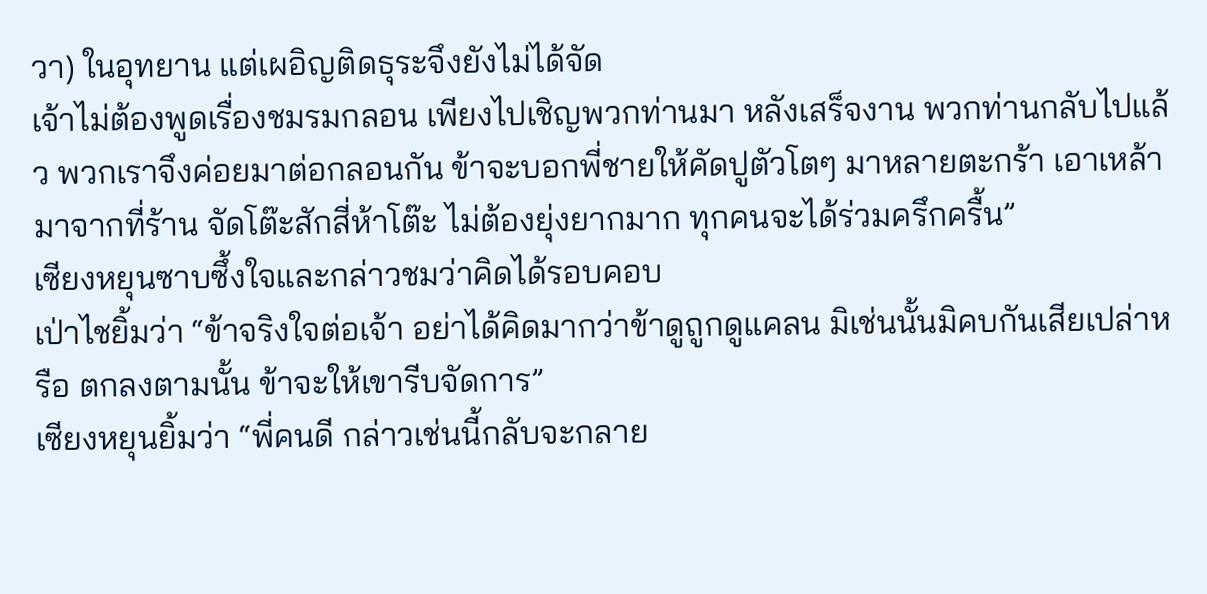วา) ในอุทยาน แต่เผอิญติดธุระจึงยังไม่ได้จัด
เจ้าไม่ต้องพูดเรื่องชมรมกลอน เพียงไปเชิญพวกท่านมา หลังเสร็จงาน พวกท่านกลับไปแล้ว พวกเราจึงค่อยมาต่อกลอนกัน ข้าจะบอกพี่ชายให้คัดปูตัวโตๆ มาหลายตะกร้า เอาเหล้ามาจากที่ร้าน จัดโต๊ะสักสี่ห้าโต๊ะ ไม่ต้องยุ่งยากมาก ทุกคนจะได้ร่วมครึกครื้น”
เซียงหยุนซาบซึ้งใจและกล่าวชมว่าคิดได้รอบคอบ
เป่าไชยิ้มว่า “ข้าจริงใจต่อเจ้า อย่าได้คิดมากว่าข้าดูถูกดูแคลน มิเช่นนั้นมิคบกันเสียเปล่าหรือ ตกลงตามนั้น ข้าจะให้เขารีบจัดการ”
เซียงหยุนยิ้มว่า “พี่คนดี กล่าวเช่นนี้กลับจะกลาย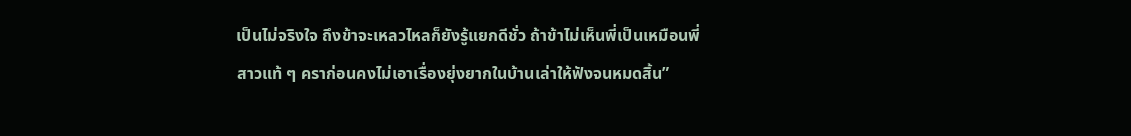เป็นไม่จริงใจ ถึงข้าจะเหลวไหลก็ยังรู้แยกดีชั่ว ถ้าข้าไม่เห็นพี่เป็นเหมือนพี่สาวแท้ ๆ คราก่อนคงไม่เอาเรื่องยุ่งยากในบ้านเล่าให้ฟังจนหมดสิ้น”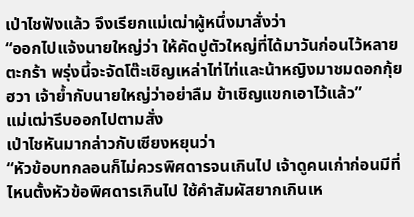เป่าไชฟังแล้ว จึงเรียกแม่เฒ่าผู้หนึ่งมาสั่งว่า
“ออกไปแจ้งนายใหญ่ว่า ให้คัดปูตัวใหญ่ที่ได้มาวันก่อนไว้หลายตะกร้า พรุ่งนี้จะจัดโต๊ะเชิญเหล่าไท่ไท่และน้าหญิงมาชมดอกกุ้ยฮวา เจ้าย้ำกับนายใหญ่ว่าอย่าลืม ข้าเชิญแขกเอาไว้แล้ว”
แม่เฒ่ารีบออกไปตามสั่ง
เป่าไชหันมากล่าวกับเซียงหยุนว่า
“หัวข้อบทกลอนก็ไม่ควรพิศดารจนเกินไป เจ้าดูคนเก่าก่อนมีที่ไหนตั้งหัวข้อพิศดารเกินไป ใช้คำสัมผัสยากเกินเห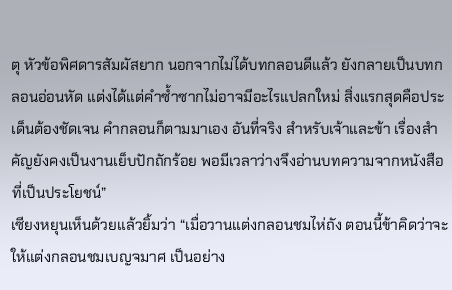ตุ หัวข้อพิศดารสัมผัสยาก นอกจากไม่ได้บทกลอนดีแล้ว ยังกลายเป็นบทกลอนอ่อนหัด แต่งได้แต่คำซ้ำซากไม่อาจมีอะไรแปลกใหม่ สิ่งแรกสุดคือประเด็นต้องชัดเจน คำกลอนก็ตามมาเอง อันที่จริง สำหรับเจ้าและข้า เรื่องสำคัญยังคงเป็นงานเย็บปักถักร้อย พอมีเวลาว่างจึงอ่านบทความจากหนังสือที่เป็นประโยชน์”
เซียงหยุนเห็นด้วยแล้วยิ้มว่า “เมื่อวานแต่งกลอนชมไห่ถัง ตอนนี้ข้าคิดว่าจะให้แต่งกลอนชมเบญจมาศ เป็นอย่าง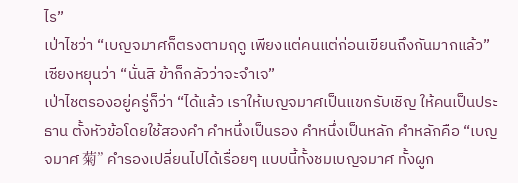ไร”
เป่าไชว่า “เบญจมาศก็ตรงตามฤดู เพียงแต่คนแต่ก่อนเขียนถึงกันมากแล้ว”
เซียงหยุนว่า “นั่นสิ ข้าก็กลัวว่าจะจำเจ”
เป่าไชตรองอยู่ครู่ก็ว่า “ได้แล้ว เราให้เบญจมาศเป็นแขกรับเชิญ ให้คนเป็นประธาน ตั้งหัวข้อโดยใช้สองคำ คำหนึ่งเป็นรอง คำหนึ่งเป็นหลัก คำหลักคือ “เบญจมาศ 菊” คำรองเปลี่ยนไปได้เรื่อยๆ แบบนี้ทั้งชมเบญจมาศ ทั้งผูก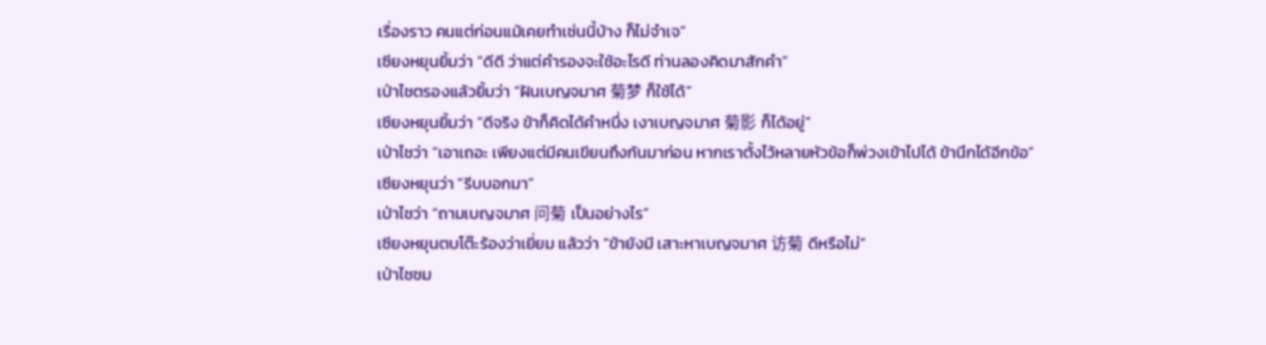เรื่องราว คนแต่ก่อนแม้เคยทำเช่นนี้บ้าง ก็ไม่จำเจ”
เซียงหยุนยิ้มว่า “ดีดี ว่าแต่คำรองจะใช้อะไรดี ท่านลองคิดมาสักคำ”
เป่าไชตรองแล้วยิ้มว่า “ฝันเบญจมาศ 菊梦 ก็ใช้ได้”
เซียงหยุนยิ้มว่า “ดีจริง ข้าก็คิดได้คำหนึ่ง เงาเบญจมาศ 菊影 ก็ได้อยู่”
เป่าไชว่า “เอาเถอะ เพียงแต่มีคนเขียนถึงกันมาก่อน หากเราตั้งไว้หลายหัวข้อก็พ่วงเข้าไปได้ ข้านึกได้อีกข้อ”
เซียงหยุนว่า “รีบบอกมา”
เป่าไชว่า “ถามเบญจมาศ 问菊 เป็นอย่างไร”
เซียงหยุนตบโต๊ะร้องว่าเยี่ยม แล้วว่า “ข้ายังมี เสาะหาเบญจมาศ 访菊 ดีหรือไม่”
เป่าไชชม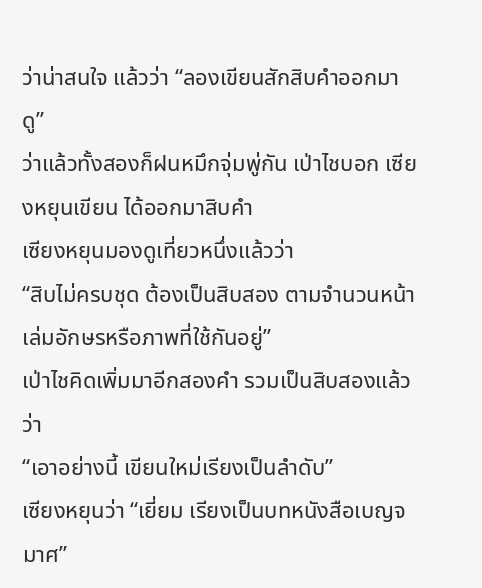ว่าน่าสนใจ แล้วว่า “ลองเขียนสักสิบคำออกมาดู”
ว่าแล้วทั้งสองก็ฝนหมึกจุ่มพู่กัน เป่าไชบอก เซียงหยุนเขียน ได้ออกมาสิบคำ
เซียงหยุนมองดูเที่ยวหนึ่งแล้วว่า
“สิบไม่ครบชุด ต้องเป็นสิบสอง ตามจำนวนหน้าเล่มอักษรหรือภาพที่ใช้กันอยู่”
เป่าไชคิดเพิ่มมาอีกสองคำ รวมเป็นสิบสองแล้วว่า
“เอาอย่างนี้ เขียนใหม่เรียงเป็นลำดับ”
เซียงหยุนว่า “เยี่ยม เรียงเป็นบทหนังสือเบญจมาศ”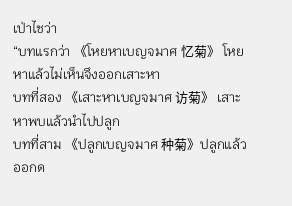เป่าไชว่า
“บทแรกว่า 《โหยหาเบญจมาศ 忆菊》 โหยหาแล้วไม่เห็นจึงออกเสาะหา
บทที่สอง 《เสาะหาเบญจมาศ 访菊》 เสาะหาพบแล้วนำไปปลูก
บทที่สาม 《ปลูกเบญจมาศ 种菊》ปลูกแล้วออกด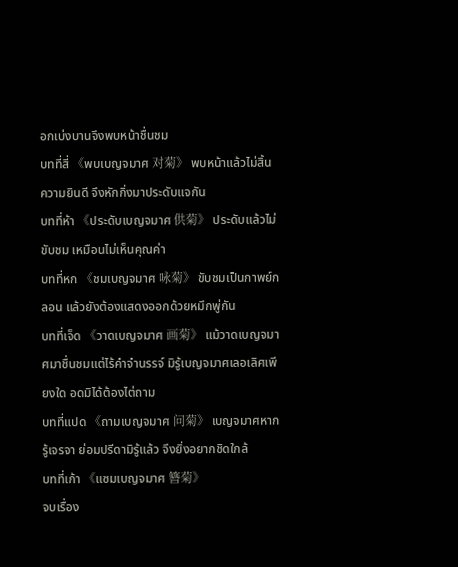อกเบ่งบานจึงพบหน้าชื่นชม
บทที่สี่ 《พบเบญจมาศ 对菊》 พบหน้าแล้วไม่สิ้นความยินดี จึงหักกิ่งมาประดับแจกัน
บทที่ห้า 《ประดับเบญจมาศ 供菊》 ประดับแล้วไม่ขับชม เหมือนไม่เห็นคุณค่า
บทที่หก 《ชมเบญจมาศ 咏菊》 ขับชมเป็นกาพย์กลอน แล้วยังต้องแสดงออกด้วยหมึกพู่กัน
บทที่เจ็ด 《วาดเบญจมาศ 画菊》 แม้วาดเบญจมาศมาชื่นชมแต่ไร้คำจำนรรจ์ มิรู้เบญจมาศเลอเลิศเพียงใด อดมิได้ต้องไต่ถาม
บทที่แปด 《ถามเบญจมาศ 问菊》 เบญจมาศหากรู้เจรจา ย่อมปรีดามิรู้แล้ว จึงยิ่งอยากชิดใกล้
บทที่เก้า 《แซมเบญจมาศ 簪菊》
จบเรื่อง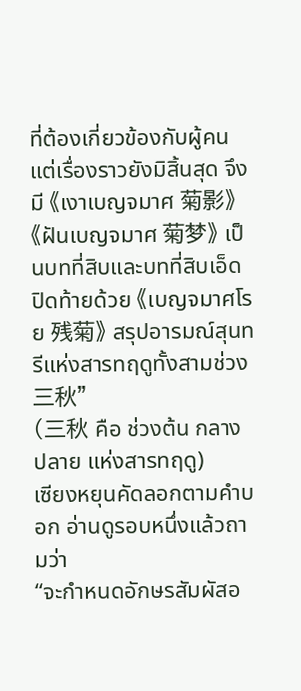ที่ต้องเกี่ยวข้องกับผู้คน แต่เรื่องราวยังมิสิ้นสุด จึงมี 《เงาเบญจมาศ 菊影》《ฝันเบญจมาศ 菊梦》 เป็นบทที่สิบและบทที่สิบเอ็ด
ปิดท้ายด้วย 《เบญจมาศโรย 残菊》 สรุปอารมณ์สุนทรีแห่งสารทฤดูทั้งสามช่วง 三秋”
(三秋 คือ ช่วงต้น กลาง ปลาย แห่งสารทฤดู)
เซียงหยุนคัดลอกตามคำบอก อ่านดูรอบหนึ่งแล้วถามว่า
“จะกำหนดอักษรสัมผัสอ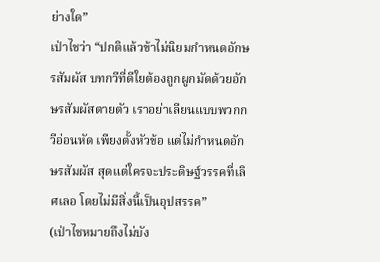ย่างใด”
เป่าไชว่า “ปกติแล้วข้าไม่นิยมกำหนดอักษรสัมผัส บทกวีที่ดีใยต้องถูกผูกมัดด้วยอักษรสัมผัสตายตัว เราอย่าเลียนแบบพวกกวีอ่อนหัด เพียงตั้งหัวข้อ แต่ไม่กำหนดอักษรสัมผัส สุดแต่ใครจะประดิษฐ์วรรคที่เลิศเลอ โดยไม่มีสิ่งนี้เป็นอุปสรรค”
(เป่าไชหมายถึงไม่บัง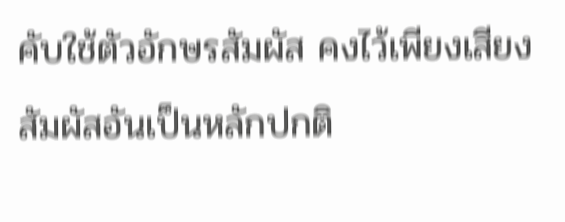คับใช้ตัวอักษรสัมผัส คงไว้เพียงเสียงสัมผัสอันเป็นหลักปกติ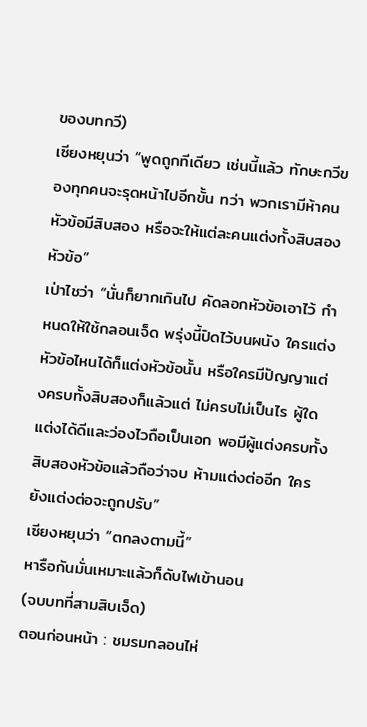ของบทกวี)
เซียงหยุนว่า “พูดถูกทีเดียว เช่นนี้แล้ว ทักษะกวีของทุกคนจะรุดหน้าไปอีกขั้น ทว่า พวกเรามีห้าคน หัวข้อมีสิบสอง หรือจะให้แต่ละคนแต่งทั้งสิบสองหัวข้อ”
เป่าไชว่า “นั่นก็ยากเกินไป คัดลอกหัวข้อเอาไว้ กำหนดให้ใช้กลอนเจ็ด พรุ่งนี้ปิดไว้บนผนัง ใครแต่งหัวข้อไหนได้ก็แต่งหัวข้อนั้น หรือใครมีปัญญาแต่งครบทั้งสิบสองก็แล้วแต่ ไม่ครบไม่เป็นไร ผู้ใดแต่งได้ดีและว่องไวถือเป็นเอก พอมีผู้แต่งครบทั้งสิบสองหัวข้อแล้วถือว่าจบ ห้ามแต่งต่ออีก ใครยังแต่งต่อจะถูกปรับ”
เซียงหยุนว่า “ตกลงตามนี้”
หารือกันมั่นเหมาะแล้วก็ดับไฟเข้านอน
(จบบทที่สามสิบเจ็ด)
ตอนก่อนหน้า : ชมรมกลอนไห่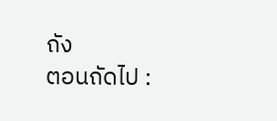ถัง
ตอนถัดไป :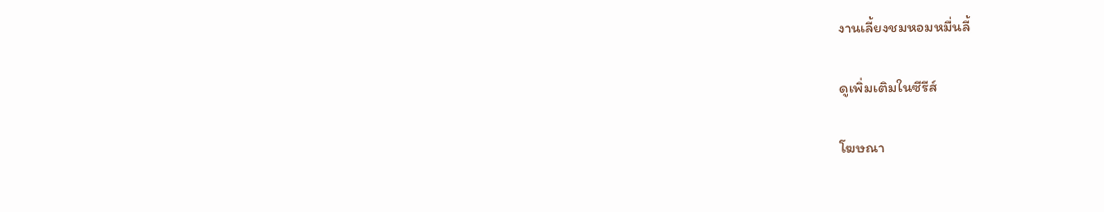งานเลี้ยงชมหอมหมื่นลี้

ดูเพิ่มเติมในซีรีส์

โฆษณา